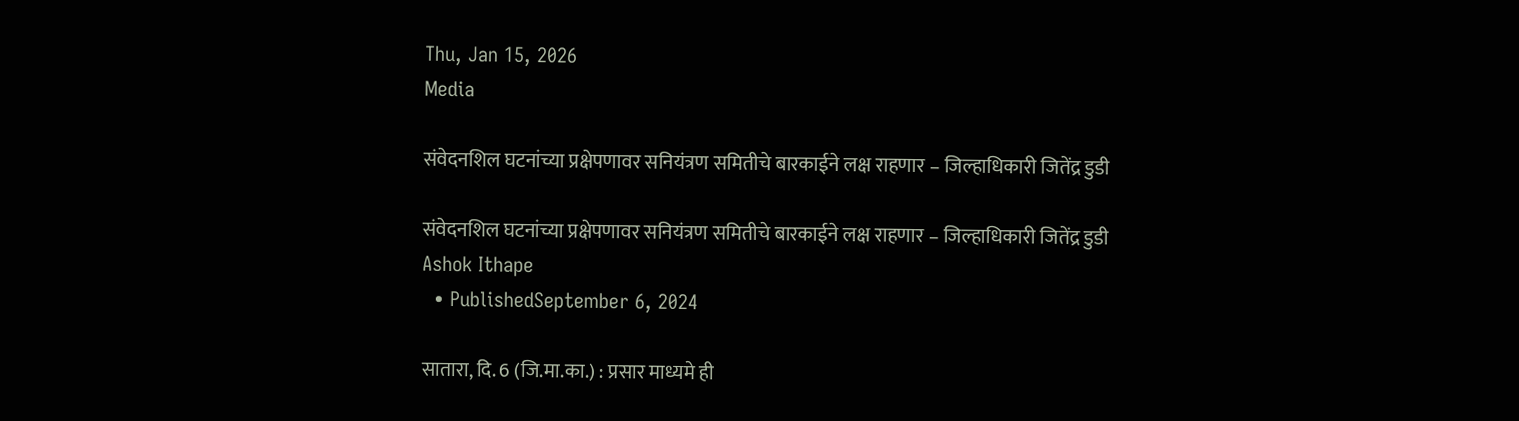Thu, Jan 15, 2026
Media

संवेदनशिल घटनांच्या प्रक्षेपणावर सनियंत्रण समितीचे बारकाईने लक्ष राहणार – जिल्हाधिकारी जितेंद्र डुडी

संवेदनशिल घटनांच्या प्रक्षेपणावर सनियंत्रण समितीचे बारकाईने लक्ष राहणार – जिल्हाधिकारी जितेंद्र डुडी
Ashok Ithape
  • PublishedSeptember 6, 2024

सातारा, दि. 6 (जि.मा.का.) : प्रसार माध्यमे ही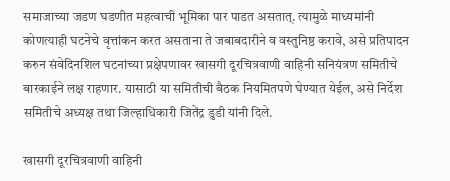समाजाच्या जडण घडणीत महत्वाची भूमिका पार पाडत असतात्. त्यामुळे माध्यमांनी कोणत्याही घटनेचे वृत्तांकन करत असताना ते जबाबदारीने व वस्तुनिष्ठ करावे, असे प्रतिपादन करुन संवेदिनशिल घटनांच्या प्रक्षेपणावर खासगी दूरचित्रवाणी वाहिनी सनियंत्रण समितीचे बारकाईने लक्ष राहणार. यासाठी या समितीची बैठक नियमितपणे घेण्यात येईल, असे निर्देश समितीचे अध्यक्ष तथा जिल्हाधिकारी जितेंद्र डुडी यांनी दिले.

खासगी दूरचित्रवाणी वाहिनी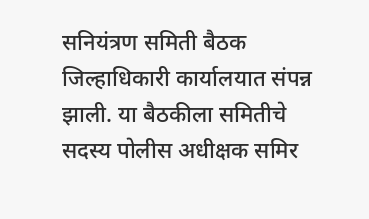सनियंत्रण समिती बैठक जिल्हाधिकारी कार्यालयात संपन्न झाली. या बैठकीला समितीचे सदस्य पोलीस अधीक्षक समिर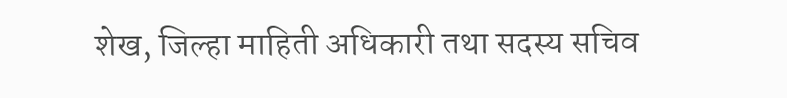शेख, जिल्हा माहिती अधिकारी तथा सदस्य सचिव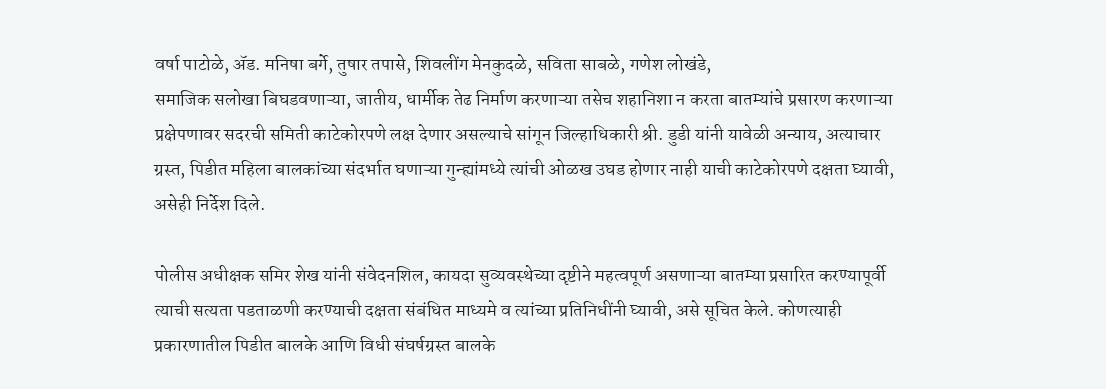वर्षा पाटोळे, ॲड. मनिषा बर्गे, तुषार तपासे, शिवलींग मेनकुदळे, सविता साबळे, गणेश लोखंडे,
समाजिक सलोखा बिघडवणाऱ्या, जातीय, धार्मीक तेढ निर्माण करणाऱ्या तसेच शहानिशा न करता बातम्यांचे प्रसारण करणाऱ्या प्रक्षेपणावर सदरची समिती काटेकोरपणे लक्ष देणार असल्याचे सांगून जिल्हाधिकारी श्री. डुडी यांनी यावेळी अन्याय, अत्याचार ग्रस्त, पिडीत महिला बालकांच्या संदर्भात घणाऱ्या गुन्ह्यांमध्ये त्यांची ओळख उघड होणार नाही याची काटेकोरपणे दक्षता घ्यावी, असेही निर्देश दिले.

पोलीस अधीक्षक समिर शेख यांनी संवेदनशिल, कायदा सुव्यवस्थेच्या दृष्टीने महत्वपूर्ण असणाऱ्या बातम्या प्रसारित करण्यापूर्वी त्याची सत्यता पडताळणी करण्याची दक्षता संबंधित माध्यमे व त्यांच्या प्रतिनिधींनी घ्यावी, असे सूचित केले. कोणत्याही प्रकारणातील पिडीत बालके आणि विधी संघर्षग्रस्त बालके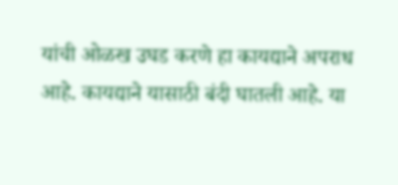यांची ओळख उघड करणे हा कायद्याने अपराध आहे. कायद्याने यासाठी बंदी घातली आहे. या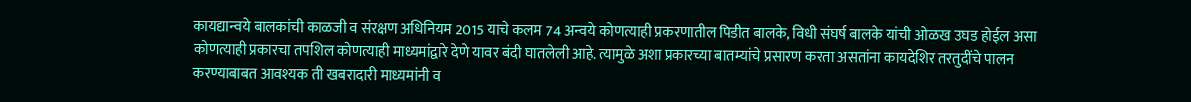कायद्यान्वये बालकांची काळजी व संरक्षण अधिनियम 2015 याचे कलम 74 अन्वये कोणत्याही प्रकरणातील पिडीत बालके, विधी संघर्ष बालके यांची ओळख उघड होईल असा कोणत्याही प्रकारचा तपशिल कोणत्याही माध्यमांद्वारे देणे यावर बंदी घातलेली आहे. त्यामुळे अशा प्रकारच्या बातम्यांचे प्रसारण करता असतांना कायदेशिर तरतुदींचे पालन करण्याबाबत आवश्यक ती खबरादारी माध्यमांनी व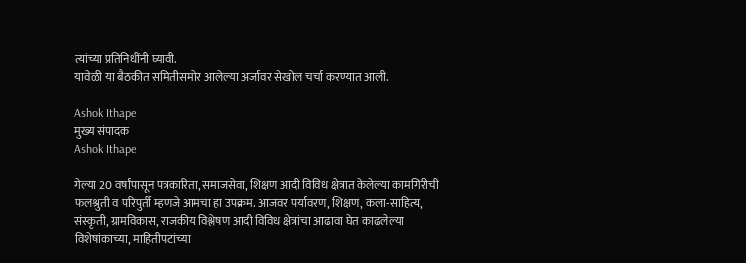त्यांच्या प्रतिनिधींनी घ्यावी.
यावेळी या बैठकीत समितीसमोर आलेल्या अर्जावर सेखोल चर्चा करण्यात आली.

Ashok Ithape
मुख्य संपादक
Ashok Ithape

गेल्या 20 वर्षांपासून पत्रकारिता, समाजसेवा, शिक्षण आदी विविध क्षेत्रात केलेल्या कामगिरीची फलश्रुती व परिपुर्ती म्हणजे आमचा हा उपक्रम. आजवर पर्यावरण, शिक्षण, कला-साहित्य, संस्कृती, ग्रामविकास, राजकीय विश्लेषण आदी विविध क्षेत्रांचा आढावा घेत काढलेल्या विशेषांकाच्या, माहितीपटांच्या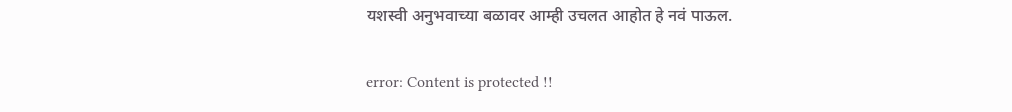यशस्वी अनुभवाच्या बळावर आम्ही उचलत आहोत हे नवं पाऊल.

error: Content is protected !!